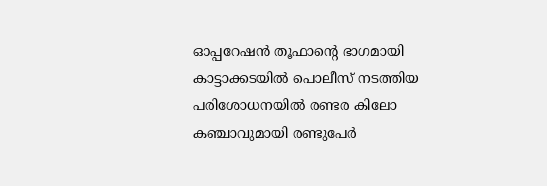ഓപ്പറേഷൻ തൂഫാന്റെ ഭാഗമായി കാട്ടാക്കടയിൽ പൊലീസ് നടത്തിയ പരിശോധനയിൽ രണ്ടര കിലോ കഞ്ചാവുമായി രണ്ടുപേർ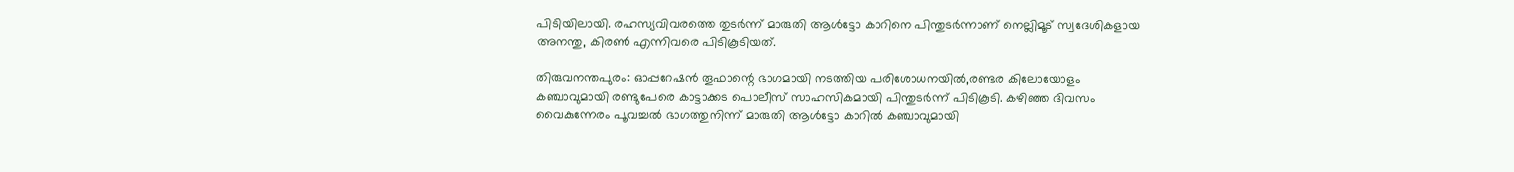പിടിയിലായി. രഹസ്യവിവരത്തെ തുടർന്ന് മാരുതി ആൾട്ടോ കാറിനെ പിന്തുടർന്നാണ് നെല്ലിമൂട് സ്വദേശികളായ അനന്തു, കിരൺ എന്നിവരെ പിടികൂടിയത്.

തിരുവനന്തപുരം: ഓപ്പറേഷൻ തൂഫാന്റെ ഭാഗമായി നടത്തിയ പരിശോധനയിൽ,രണ്ടര കിലോയോളം കഞ്ചാവുമായി രണ്ടുപേരെ കാട്ടാക്കട പൊലീസ് സാഹസികമായി പിന്തുടർന്ന് പിടികൂടി. കഴിഞ്ഞ ദിവസം വൈകുന്നേരം പൂവച്ചൽ ഭാഗത്തുനിന്ന് മാരുതി ആൾട്ടോ കാറിൽ കഞ്ചാവുമായി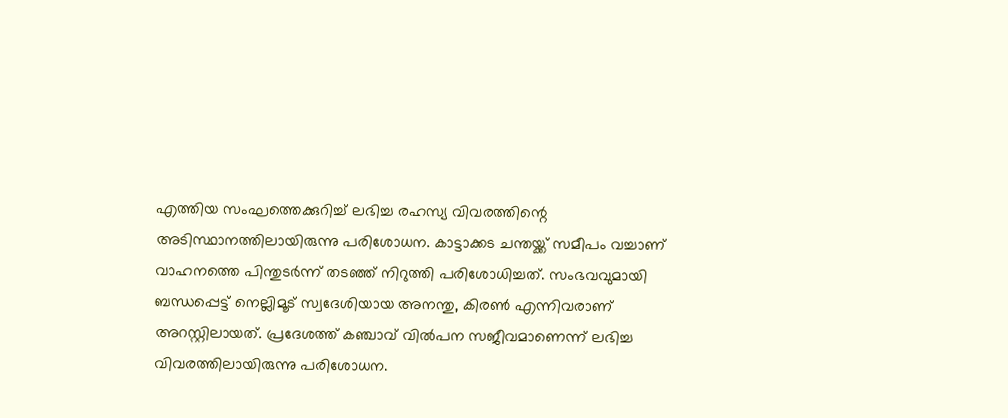എത്തിയ സംഘത്തെക്കുറിച്ച് ലഭിച്ച രഹസ്യ വിവരത്തിന്റെ അടിസ്ഥാനത്തിലായിരുന്നു പരിശോധന. കാട്ടാക്കട ചന്തയ്ക്ക് സമീപം വച്ചാണ് വാഹനത്തെ പിന്തുടർന്ന് തടഞ്ഞ് നിറുത്തി പരിശോധിച്ചത്. സംഭവവുമായി ബന്ധപ്പെട്ട് നെല്ലിമൂട് സ്വദേശിയായ അനന്തു, കിരൺ എന്നിവരാണ് അറസ്റ്റിലായത്. പ്രദേശത്ത് കഞ്ചാവ് വിൽപന സജീവമാണെന്ന് ലഭിച്ച വിവരത്തിലായിരുന്നു പരിശോധന.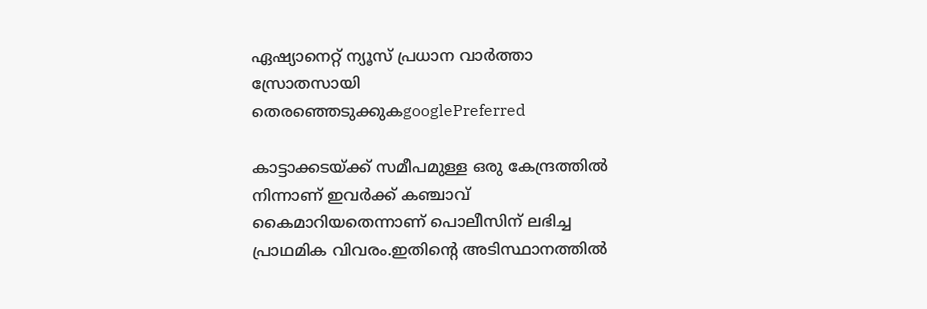ഏഷ്യാനെറ്റ് ന്യൂസ് പ്രധാന വാർത്താ സ്രോതസായി തെരഞ്ഞെടുക്കുകgooglePreferred

കാട്ടാക്കടയ്ക്ക് സമീപമുള്ള ഒരു കേന്ദ്രത്തിൽ നിന്നാണ് ഇവർക്ക് കഞ്ചാവ് കൈമാറിയതെന്നാണ് പൊലീസിന് ലഭിച്ച പ്രാഥമിക വിവരം.ഇതിന്റെ അടിസ്ഥാനത്തിൽ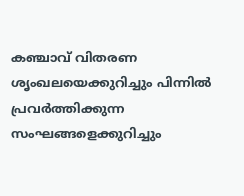കഞ്ചാവ് വിതരണ ശൃംഖലയെക്കുറിച്ചും പിന്നിൽ പ്രവർത്തിക്കുന്ന സംഘങ്ങളെക്കുറിച്ചും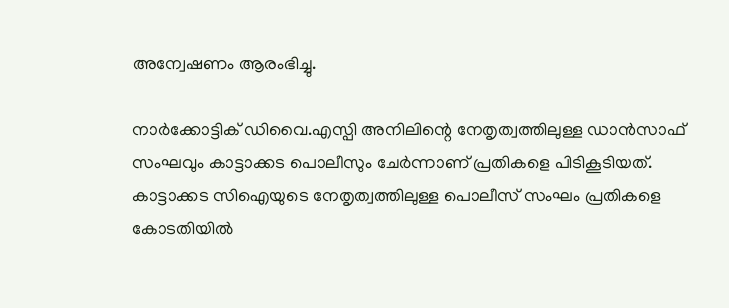അന്വേഷണം ആരംഭിച്ചു.

നാർക്കോട്ടിക് ഡിവൈ.എസ്പി അനിലിന്റെ നേതൃത്വത്തിലുള്ള ഡാൻസാഫ് സംഘവും കാട്ടാക്കട പൊലീസും ചേർന്നാണ് പ്രതികളെ പിടികൂടിയത്. കാട്ടാക്കട സിഐയുടെ നേതൃത്വത്തിലുള്ള പൊലീസ് സംഘം പ്രതികളെ കോടതിയിൽ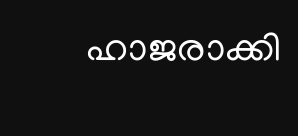ഹാജരാക്കി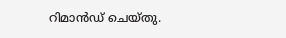റിമാൻഡ് ചെയ്തു.